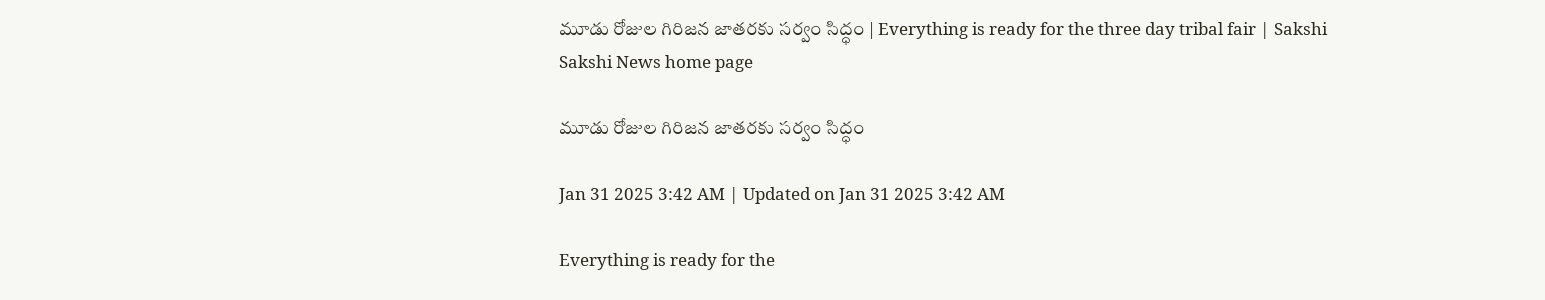మూడు రోజుల గిరిజన జాతరకు సర్వం సిద్ధం | Everything is ready for the three day tribal fair | Sakshi
Sakshi News home page

మూడు రోజుల గిరిజన జాతరకు సర్వం సిద్ధం

Jan 31 2025 3:42 AM | Updated on Jan 31 2025 3:42 AM

Everything is ready for the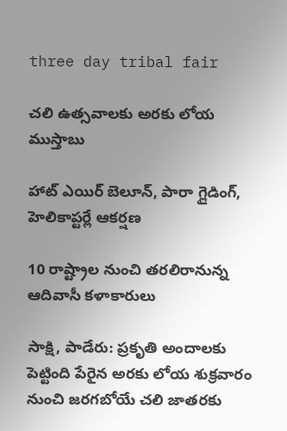three day tribal fair

చలి ఉత్సవాలకు అరకు లోయ ముస్తాబు

హాట్‌ ఎయిర్‌ బెలూన్, పారా గ్లైడింగ్, హెలికాప్టర్లే ఆకర్షణ

10 రాష్ట్రాల నుంచి తరలిరానున్న ఆదివాసీ కళాకారులు

సాక్షి, పాడేరు: ప్రకృతి అందాలకు పెట్టింది పేరైన అరకు లోయ శుక్రవారం నుంచి జరగబోయే చలి జాతరకు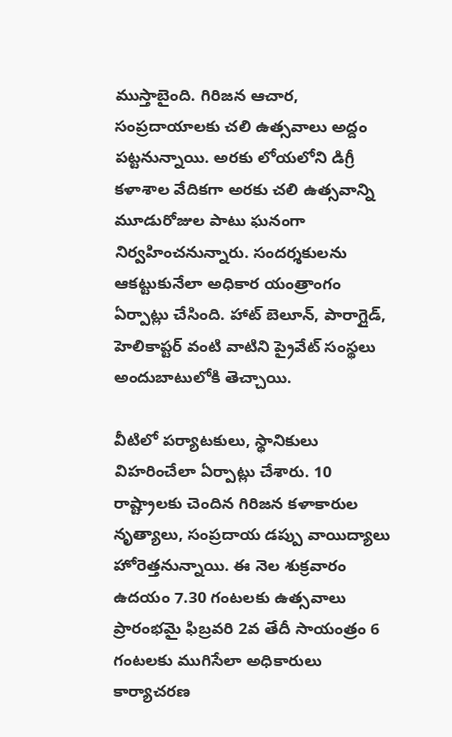ముస్తాబైంది. గిరిజన ఆచార, సంప్రదాయాలకు చలి ఉత్సవాలు అద్దం పట్టనున్నాయి. అరకు లోయలోని డిగ్రీ కళాశాల వేదికగా అరకు చలి ఉత్సవాన్ని మూడురోజుల పాటు ఘనంగా నిర్వహించనున్నారు. సందర్శకులను ఆకట్టుకునేలా అధికార యంత్రాంగం ఏర్పాట్లు చేసింది. హాట్‌ బెలూన్, పారాగ్లైడ్, హెలికాప్టర్‌ వంటి వాటిని ప్రైవేట్‌ సంస్థలు అందుబాటులోకి తెచ్చాయి.

వీటిలో పర్యాటకులు, స్థానికులు విహరించేలా ఏర్పాట్లు చేశారు. 10 రాష్ట్రాలకు చెందిన గిరిజన కళాకారుల నృత్యాలు, సంప్రదాయ డప్పు వాయిద్యాలు హోరెత్తనున్నాయి. ఈ నెల శుక్రవారం ఉదయం 7.30 గంటలకు ఉత్సవాలు ప్రారంభమై ఫిబ్రవరి 2వ తేదీ సాయంత్రం 6 గంటలకు ముగిసేలా అధికారులు కార్యాచరణ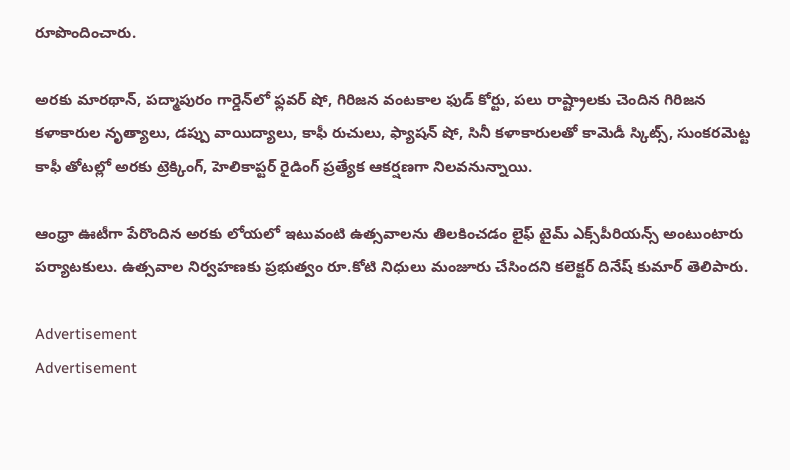రూపొందించారు.

అరకు మారథాన్, పద్మాపురం గార్డెన్‌లో ఫ్లవర్‌ షో, గిరిజన వంటకాల ఫుడ్‌ కోర్టు, పలు రాష్ట్రాలకు చెందిన గిరిజన కళాకారుల నృత్యాలు, డప్పు వాయిద్యాలు, కాఫీ రుచులు, ఫ్యాషన్‌ షో, సినీ కళాకారులతో కామెడీ స్కిట్స్, సుంకరమెట్ట కాఫీ తోటల్లో అరకు ట్రెక్కింగ్, హెలికాప్టర్‌ రైడింగ్‌ ప్రత్యేక ఆకర్షణగా నిలవనున్నాయి.

ఆంధ్రా ఊటీగా పేరొందిన అరకు లోయలో ఇటువంటి ఉత్సవాలను తిలకించడం లైఫ్‌ టైమ్‌ ఎక్స్‌పీరియన్స్‌ అంటుంటారు పర్యాటకులు. ఉత్సవాల నిర్వహణకు ప్రభుత్వం రూ.కోటి నిధులు మంజూరు చేసిందని కలెక్టర్‌ దినేష్ కుమార్‌ తెలిపారు.

Advertisement
Advertisement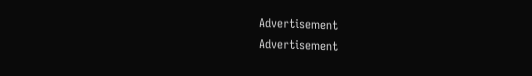Advertisement
Advertisement